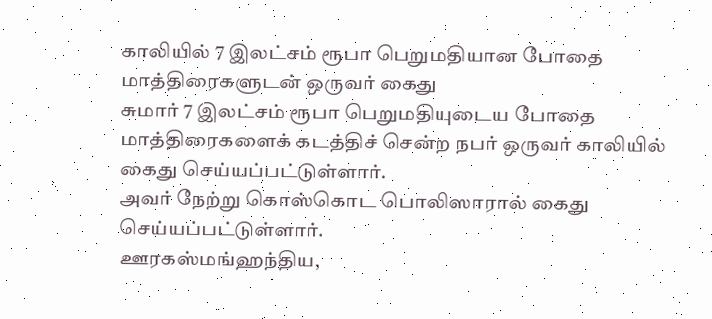காலியில் 7 இலட்சம் ரூபா பெறுமதியான போதை மாத்திரைகளுடன் ஒருவர் கைது
சுமார் 7 இலட்சம் ரூபா பெறுமதியுடைய போதை மாத்திரைகளைக் கடத்திச் சென்ற நபர் ஒருவர் காலியில் கைது செய்யப்பட்டுள்ளார்.
அவர் நேற்று கொஸ்கொட பொலிஸாரால் கைது செய்யப்பட்டுள்ளார்.
ஊரகஸ்மங்ஹந்திய,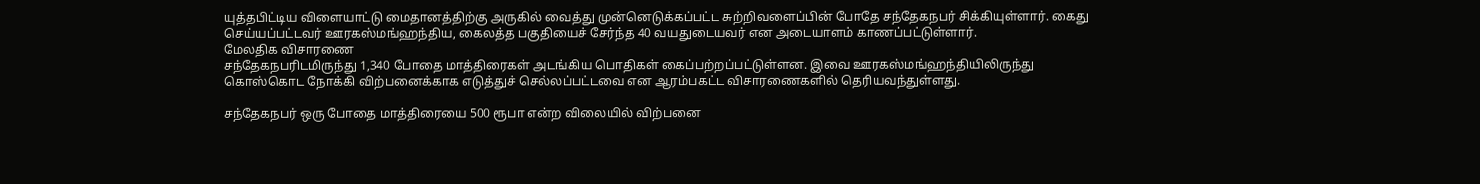யுத்தபிட்டிய விளையாட்டு மைதானத்திற்கு அருகில் வைத்து முன்னெடுக்கப்பட்ட சுற்றிவளைப்பின் போதே சந்தேகநபர் சிக்கியுள்ளார். கைது செய்யப்பட்டவர் ஊரகஸ்மங்ஹந்திய, கைலத்த பகுதியைச் சேர்ந்த 40 வயதுடையவர் என அடையாளம் காணப்பட்டுள்ளார்.
மேலதிக விசாரணை
சந்தேகநபரிடமிருந்து 1,340 போதை மாத்திரைகள் அடங்கிய பொதிகள் கைப்பற்றப்பட்டுள்ளன. இவை ஊரகஸ்மங்ஹந்தியிலிருந்து கொஸ்கொட நோக்கி விற்பனைக்காக எடுத்துச் செல்லப்பட்டவை என ஆரம்பகட்ட விசாரணைகளில் தெரியவந்துள்ளது.

சந்தேகநபர் ஒரு போதை மாத்திரையை 500 ரூபா என்ற விலையில் விற்பனை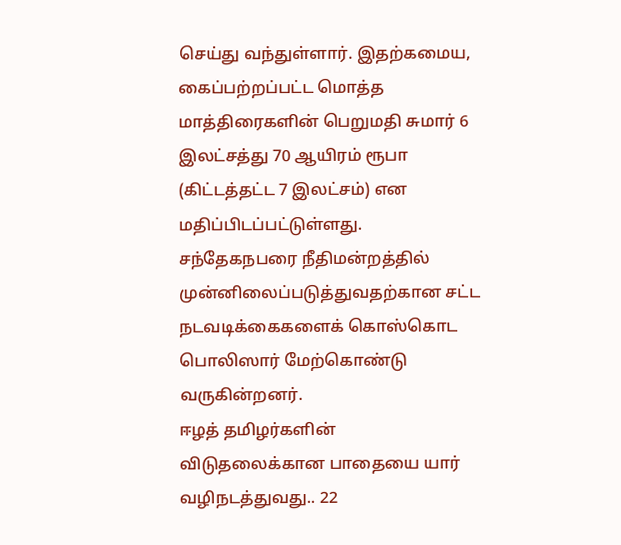செய்து வந்துள்ளார். இதற்கமைய, கைப்பற்றப்பட்ட மொத்த மாத்திரைகளின் பெறுமதி சுமார் 6 இலட்சத்து 70 ஆயிரம் ரூபா (கிட்டத்தட்ட 7 இலட்சம்) என மதிப்பிடப்பட்டுள்ளது.
சந்தேகநபரை நீதிமன்றத்தில் முன்னிலைப்படுத்துவதற்கான சட்ட நடவடிக்கைகளைக் கொஸ்கொட பொலிஸார் மேற்கொண்டு வருகின்றனர்.
ஈழத் தமிழர்களின் விடுதலைக்கான பாதையை யார் வழிநடத்துவது.. 22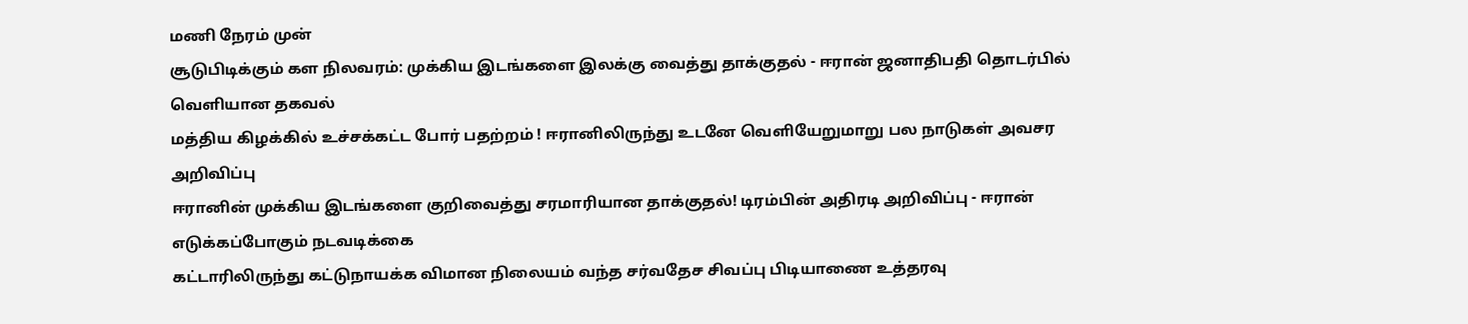மணி நேரம் முன்
சூடுபிடிக்கும் கள நிலவரம்: முக்கிய இடங்களை இலக்கு வைத்து தாக்குதல் - ஈரான் ஜனாதிபதி தொடர்பில் வெளியான தகவல்
மத்திய கிழக்கில் உச்சக்கட்ட போர் பதற்றம் ! ஈரானிலிருந்து உடனே வெளியேறுமாறு பல நாடுகள் அவசர அறிவிப்பு
ஈரானின் முக்கிய இடங்களை குறிவைத்து சரமாரியான தாக்குதல்! டிரம்பின் அதிரடி அறிவிப்பு - ஈரான் எடுக்கப்போகும் நடவடிக்கை
கட்டாரிலிருந்து கட்டுநாயக்க விமான நிலையம் வந்த சர்வதேச சிவப்பு பிடியாணை உத்தரவு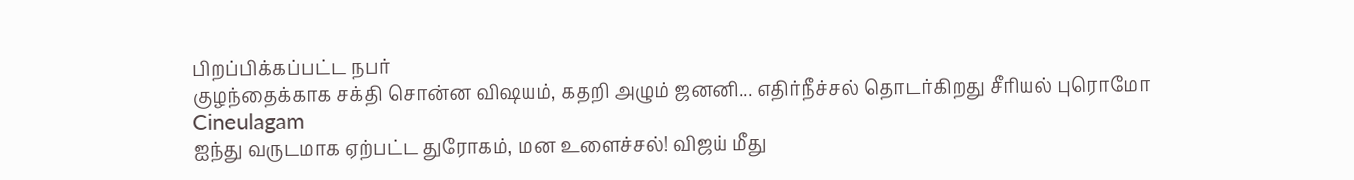பிறப்பிக்கப்பட்ட நபர்
குழந்தைக்காக சக்தி சொன்ன விஷயம், கதறி அழும் ஜனனி... எதிர்நீச்சல் தொடர்கிறது சீரியல் புரொமோ Cineulagam
ஐந்து வருடமாக ஏற்பட்ட துரோகம், மன உளைச்சல்! விஜய் மீது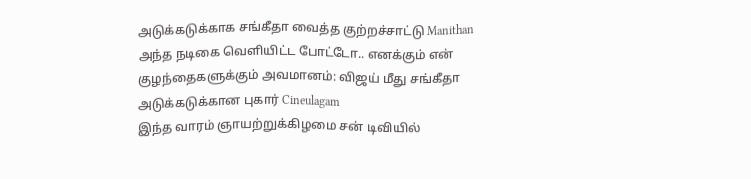அடுக்கடுக்காக சங்கீதா வைத்த குற்றச்சாட்டு Manithan
அந்த நடிகை வெளியிட்ட போட்டோ.. எனக்கும் என் குழந்தைகளுக்கும் அவமானம்: விஜய் மீது சங்கீதா அடுக்கடுக்கான புகார் Cineulagam
இந்த வாரம் ஞாயற்றுக்கிழமை சன் டிவியில்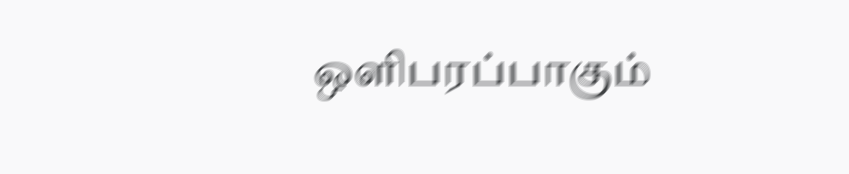ஒளிபரப்பாகும்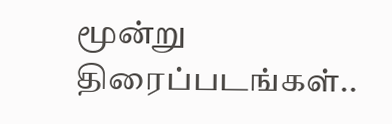மூன்று திரைப்படங்கள்..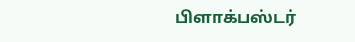பிளாக்பஸ்டர்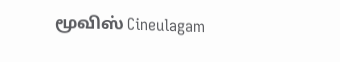மூவிஸ் Cineulagam